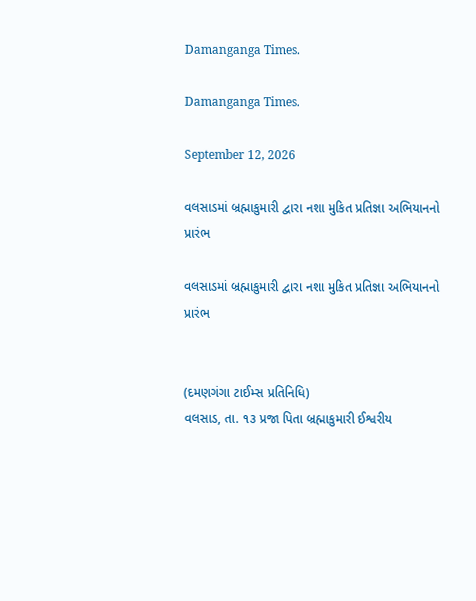Damanganga Times.

Damanganga Times.

September 12, 2026

વલસાડમાં બ્રહ્માકુમારી દ્વારા નશા મુકિત પ્રતિજ્ઞા અભિયાનનો પ્રારંભ

વલસાડમાં બ્રહ્માકુમારી દ્વારા નશા મુકિત પ્રતિજ્ઞા અભિયાનનો પ્રારંભ


(દમણગંગા ટાઈમ્સ પ્રતિનિધિ)
વલસાડ, તા. ૧૩ પ્રજા પિતા બ્રહ્માકુમારી ઈશ્વરીય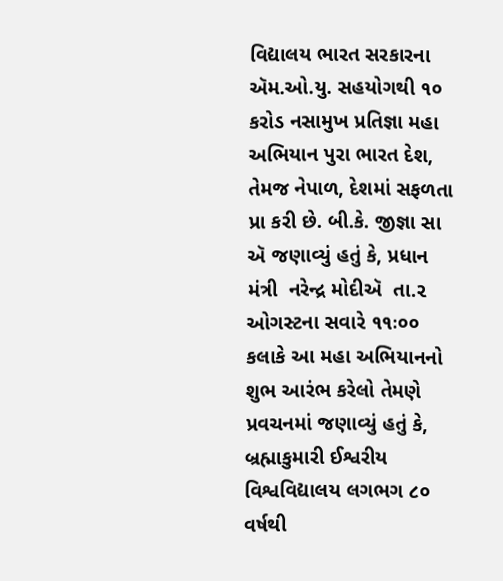વિદ્યાલય ભારત સરકારના ઍમ.ઓ.યુ. સહયોગથી ૧૦ કરોડ નસામુખ પ્રતિજ્ઞા મહા અભિયાન પુરા ભારત દેશ, તેમજ નેપાળ, દેશમાં સફળતા પ્રા કરી છે. બી.કે. જીજ્ઞા સા ઍ જણાવ્યું હતું કે, પ્રધાન  મંત્રી  નરેન્દ્ર મોદીઍ  તા.૨ ઓગસ્ટના સવારે ૧૧ઃ૦૦ કલાકે આ મહા અભિયાનનો શુભ આરંભ કરેલો તેમણે પ્રવચનમાં જણાવ્યું હતું કે, બ્રહ્માકુમારી ઈશ્વરીય વિશ્વવિદ્યાલય લગભગ ૮૦ વર્ષથી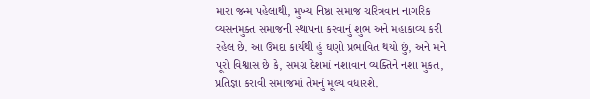મારા જન્મ પહેલાથી, મુખ્ય નિષ્ઠા સમાજ ચરિત્રવાન નાગરિક વ્યસનમુક્ત સમાજની સ્થાપના કરવાનું શુભ અને મહાકાવ્ય કરી રહેલ છે. આ ઉમદા કાર્યથી હું ઘણો પ્રભાવિત થયો છું, અને મને પૂરો વિશ્વાસ છે કે, સમગ્ર દેશમાં નશાવાન વ્યક્તિને નશા મુકત, પ્રતિજ્ઞા કરાવી સમાજમાં તેમનું મૂલ્ય વધારશે.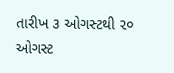તારીખ ૩ ઓગસ્ટથી ૨૦ ઓગસ્ટ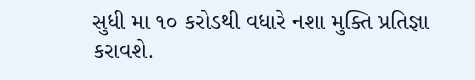સુધી મા ૧૦ કરોડથી વધારે નશા મુક્તિ પ્રતિજ્ઞા કરાવશે.